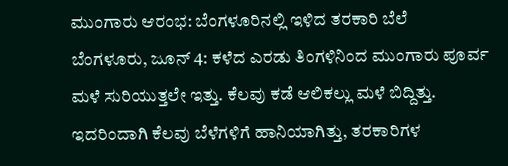ಮುಂಗಾರು ಆರಂಭ: ಬೆಂಗಳೂರಿನಲ್ಲಿ ಇಳಿದ ತರಕಾರಿ ಬೆಲೆ
ಬೆಂಗಳೂರು, ಜೂನ್ 4: ಕಳೆದ ಎರಡು ತಿಂಗಳಿನಿಂದ ಮುಂಗಾರು ಪೂರ್ವ ಮಳೆ ಸುರಿಯುತ್ತಲೇ ಇತ್ತು. ಕೆಲವು ಕಡೆ ಆಲಿಕಲ್ಲು ಮಳೆ ಬಿದ್ದಿತ್ತು. ಇದರಿಂದಾಗಿ ಕೆಲವು ಬೆಳೆಗಳಿಗೆ ಹಾನಿಯಾಗಿತ್ತು, ತರಕಾರಿಗಳ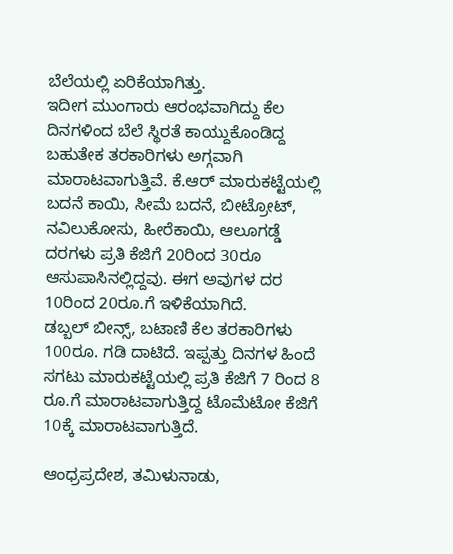ಬೆಲೆಯಲ್ಲಿ ಏರಿಕೆಯಾಗಿತ್ತು.
ಇದೀಗ ಮುಂಗಾರು ಆರಂಭವಾಗಿದ್ದು ಕೆಲ ದಿನಗಳಿಂದ ಬೆಲೆ ಸ್ಥಿರತೆ ಕಾಯ್ದುಕೊಂಡಿದ್ದ ಬಹುತೇಕ ತರಕಾರಿಗಳು ಅಗ್ಗವಾಗಿ ಮಾರಾಟವಾಗುತ್ತಿವೆ. ಕೆ.ಆರ್ ಮಾರುಕಟ್ಟೆಯಲ್ಲಿ ಬದನೆ ಕಾಯಿ, ಸೀಮೆ ಬದನೆ, ಬೀಟ್ರೋಟ್, ನವಿಲುಕೋಸು, ಹೀರೆಕಾಯಿ, ಆಲೂಗಡ್ಡೆ ದರಗಳು ಪ್ರತಿ ಕೆಜಿಗೆ 20ರಿಂದ 30ರೂ ಆಸುಪಾಸಿನಲ್ಲಿದ್ದವು. ಈಗ ಅವುಗಳ ದರ 10ರಿಂದ 20ರೂ.ಗೆ ಇಳಿಕೆಯಾಗಿದೆ.
ಡಬ್ಬಲ್ ಬೀನ್ಸ್, ಬಟಾಣಿ ಕೆಲ ತರಕಾರಿಗಳು 100ರೂ. ಗಡಿ ದಾಟಿದೆ. ಇಪ್ಪತ್ತು ದಿನಗಳ ಹಿಂದೆ ಸಗಟು ಮಾರುಕಟ್ಟೆಯಲ್ಲಿ ಪ್ರತಿ ಕೆಜಿಗೆ 7 ರಿಂದ 8 ರೂ.ಗೆ ಮಾರಾಟವಾಗುತ್ತಿದ್ದ ಟೊಮೆಟೋ ಕೆಜಿಗೆ 10ಕ್ಕೆ ಮಾರಾಟವಾಗುತ್ತಿದೆ.

ಆಂಧ್ರಪ್ರದೇಶ, ತಮಿಳುನಾಡು,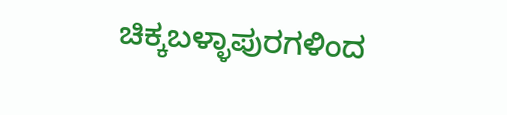ಚಿಕ್ಕಬಳ್ಳಾಪುರಗಳಿಂದ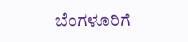ಬೆಂಗಳೂರಿಗೆ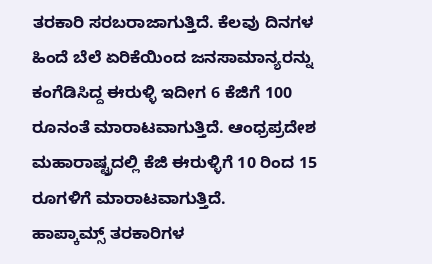ತರಕಾರಿ ಸರಬರಾಜಾಗುತ್ತಿದೆ. ಕೆಲವು ದಿನಗಳ ಹಿಂದೆ ಬೆಲೆ ಏರಿಕೆಯಿಂದ ಜನಸಾಮಾನ್ಯರನ್ನು ಕಂಗೆಡಿಸಿದ್ದ ಈರುಳ್ಳಿ ಇದೀಗ 6 ಕೆಜಿಗೆ 100 ರೂನಂತೆ ಮಾರಾಟವಾಗುತ್ತಿದೆ. ಆಂಧ್ರಪ್ರದೇಶ ಮಹಾರಾಷ್ಟ್ರದಲ್ಲಿ ಕೆಜಿ ಈರುಳ್ಳಿಗೆ 10 ರಿಂದ 15 ರೂಗಳಿಗೆ ಮಾರಾಟವಾಗುತ್ತಿದೆ.
ಹಾಪ್ಕಾಮ್ಸ್ ತರಕಾರಿಗಳ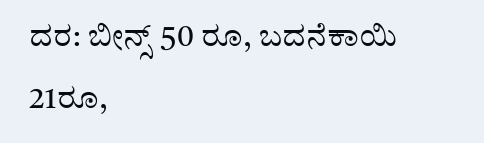ದರ: ಬೀನ್ಸ್ 50 ರೂ, ಬದನೆಕಾಯಿ 21ರೂ,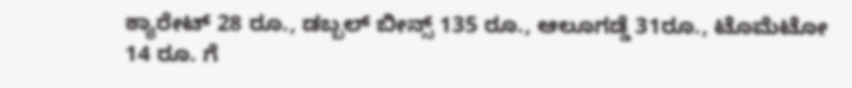ಕ್ಯಾರೇಟ್ 28 ರೂ., ಡಬ್ಬಲ್ ಬೀನ್ಸ್ 135 ರೂ., ಆಲೂಗಡ್ಡೆ 31ರೂ., ಟೊಮೆಟೋ 14 ರೂ. ಗೆ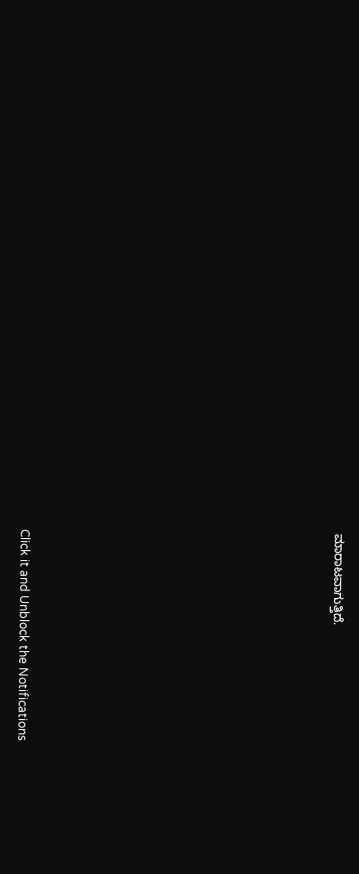ಮಾರಾಟವಾಗುತ್ತಿದೆ.












Click it and Unblock the Notifications